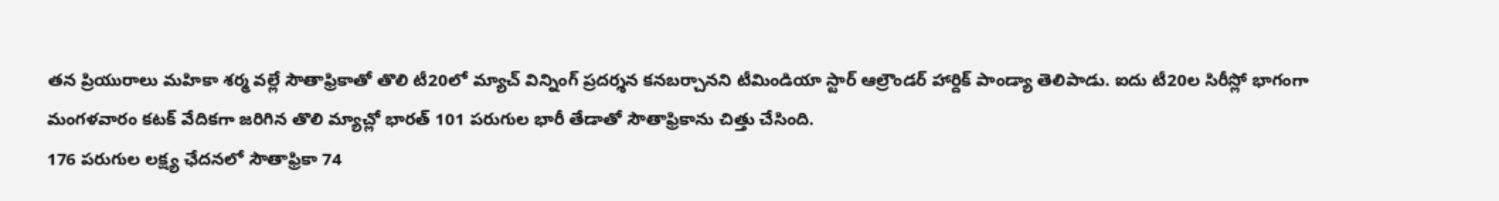తన ప్రియురాలు మహికా శర్మ వల్లే సౌతాఫ్రికాతో తొలి టీ20లో మ్యాచ్ విన్నింగ్ ప్రదర్శన కనబర్చానని టీమిండియా స్టార్ ఆల్రౌండర్ హార్దిక్ పాండ్యా తెలిపాడు. ఐదు టీ20ల సిరీస్లో భాగంగా మంగళవారం కటక్ వేదికగా జరిగిన తొలి మ్యాచ్లో భారత్ 101 పరుగుల భారీ తేడాతో సౌతాఫ్రికాను చిత్తు చేసింది.
176 పరుగుల లక్ష్య ఛేదనలో సౌతాఫ్రికా 74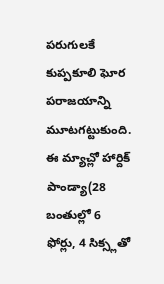పరుగులకే కుప్పకూలి ఘోర పరాజయాన్ని మూటగట్టుకుంది. ఈ మ్యాచ్లో హార్దిక్ పాండ్యా(28 బంతుల్లో 6 ఫోర్లు, 4 సిక్స్లతో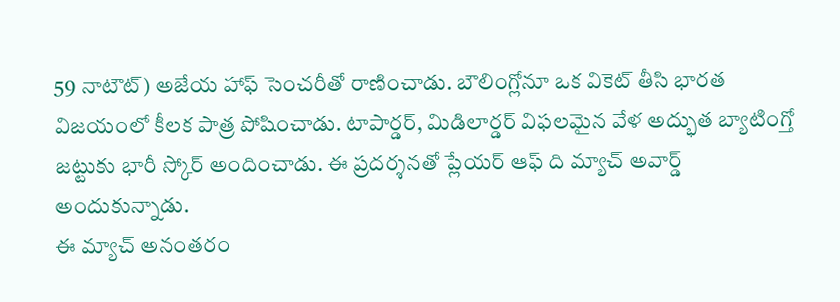59 నాటౌట్) అజేయ హాఫ్ సెంచరీతో రాణించాడు. బౌలింగ్లోనూ ఒక వికెట్ తీసి భారత విజయంలో కీలక పాత్ర పోషించాడు. టాపార్డర్, మిడిలార్డర్ విఫలమైన వేళ అద్భుత బ్యాటింగ్తో జట్టుకు భారీ స్కోర్ అందించాడు. ఈ ప్రదర్శనతో ప్లేయర్ ఆఫ్ ది మ్యాచ్ అవార్డ్ అందుకున్నాడు.
ఈ మ్యాచ్ అనంతరం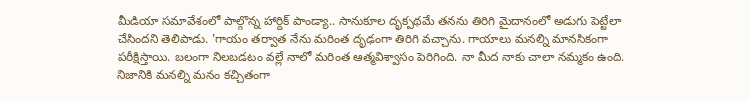మీడియా సమావేశంలో పాల్గొన్న హార్దిక్ పాండ్యా.. సానుకూల దృక్పథమే తనను తిరిగి మైదానంలో అడుగు పెట్టేలా చేసిందని తెలిపాడు. 'గాయం తర్వాత నేను మరింత దృఢంగా తిరిగి వచ్చాను. గాయాలు మనల్ని మానసికంగా పరీక్షిస్తాయి. బలంగా నిలబడటం వల్లే నాలో మరింత ఆత్మవిశ్వాసం పెరిగింది. నా మీద నాకు చాలా నమ్మకం ఉంది. నిజానికి మనల్ని మనం కచ్చితంగా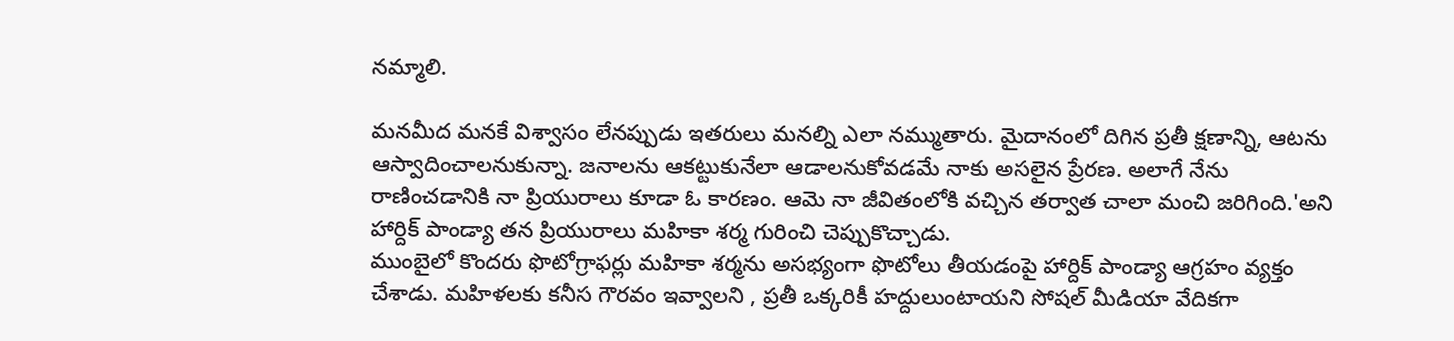నమ్మాలి.

మనమీద మనకే విశ్వాసం లేనప్పుడు ఇతరులు మనల్ని ఎలా నమ్ముతారు. మైదానంలో దిగిన ప్రతీ క్షణాన్ని, ఆటను ఆస్వాదించాలనుకున్నా. జనాలను ఆకట్టుకునేలా ఆడాలనుకోవడమే నాకు అసలైన ప్రేరణ. అలాగే నేను రాణించడానికి నా ప్రియురాలు కూడా ఓ కారణం. ఆమె నా జీవితంలోకి వచ్చిన తర్వాత చాలా మంచి జరిగింది.'అని హార్దిక్ పాండ్యా తన ప్రియురాలు మహికా శర్మ గురించి చెప్పుకొచ్చాడు.
ముంబైలో కొందరు ఫొటోగ్రాఫర్లు మహికా శర్మను అసభ్యంగా ఫొటోలు తీయడంపై హార్దిక్ పాండ్యా ఆగ్రహం వ్యక్తం చేశాడు. మహిళలకు కనీస గౌరవం ఇవ్వాలని , ప్రతీ ఒక్కరికీ హద్దులుంటాయని సోషల్ మీడియా వేదికగా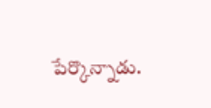పేర్కొన్నాడు.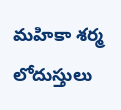మహికా శర్మ లోదుస్తులు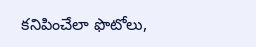కనిపించేలా ఫొటోలు,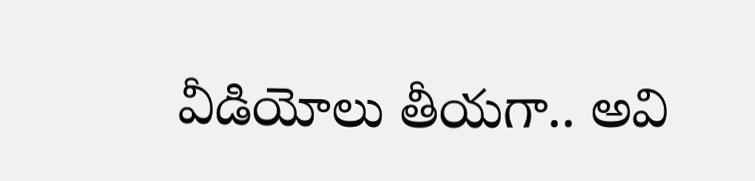వీడియోలు తీయగా.. అవి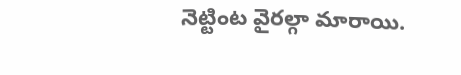నెట్టింట వైరల్గా మారాయి.